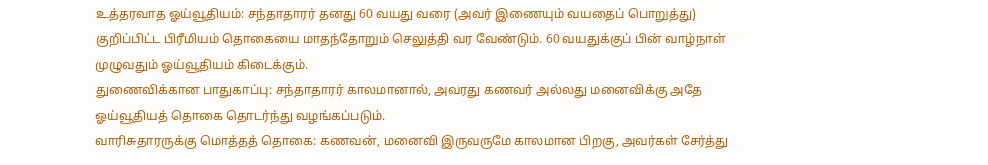உத்தரவாத ஓய்வூதியம்: சந்தாதாரர் தனது 60 வயது வரை (அவர் இணையும் வயதைப் பொறுத்து) குறிப்பிட்ட பிரீமியம் தொகையை மாதந்தோறும் செலுத்தி வர வேண்டும். 60 வயதுக்குப் பின் வாழ்நாள் முழுவதும் ஓய்வூதியம் கிடைக்கும்.
துணைவிக்கான பாதுகாப்பு: சந்தாதாரர் காலமானால், அவரது கணவர் அல்லது மனைவிக்கு அதே ஓய்வூதியத் தொகை தொடர்ந்து வழங்கப்படும்.
வாரிசுதாரருக்கு மொத்தத் தொகை: கணவன், மனைவி இருவருமே காலமான பிறகு, அவர்கள் சேர்த்து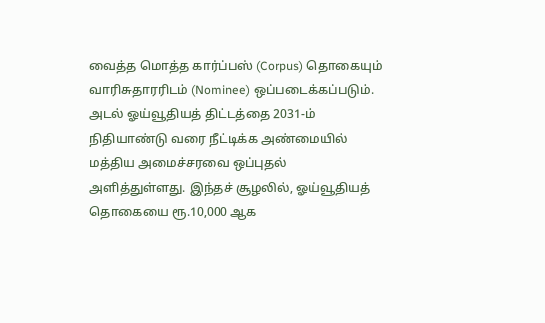வைத்த மொத்த கார்ப்பஸ் (Corpus) தொகையும் வாரிசுதாரரிடம் (Nominee) ஒப்படைக்கப்படும்.
அடல் ஓய்வூதியத் திட்டத்தை 2031-ம் நிதியாண்டு வரை நீட்டிக்க அண்மையில் மத்திய அமைச்சரவை ஒப்புதல் அளித்துள்ளது. இந்தச் சூழலில், ஓய்வூதியத் தொகையை ரூ.10,000 ஆக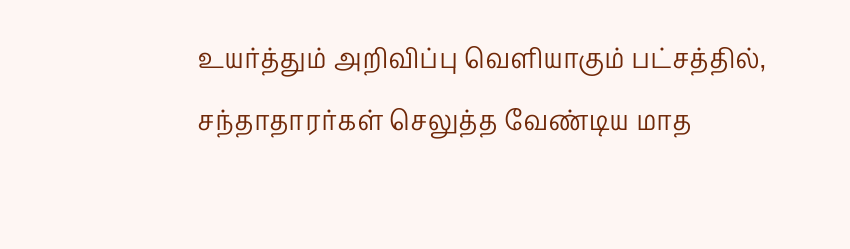உயர்த்தும் அறிவிப்பு வெளியாகும் பட்சத்தில், சந்தாதாரர்கள் செலுத்த வேண்டிய மாத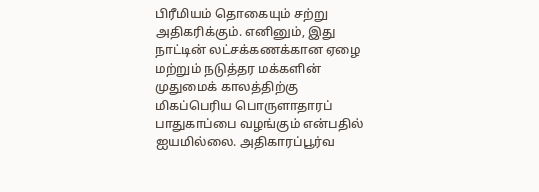பிரீமியம் தொகையும் சற்று அதிகரிக்கும். எனினும், இது நாட்டின் லட்சக்கணக்கான ஏழை மற்றும் நடுத்தர மக்களின் முதுமைக் காலத்திற்கு மிகப்பெரிய பொருளாதாரப் பாதுகாப்பை வழங்கும் என்பதில் ஐயமில்லை. அதிகாரப்பூர்வ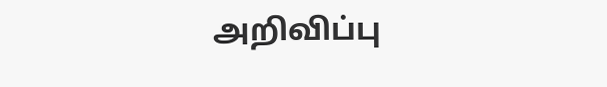அறிவிப்பு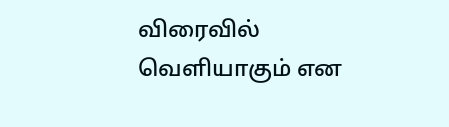விரைவில் வெளியாகும் என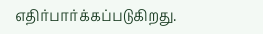எதிர்பார்க்கப்படுகிறது.